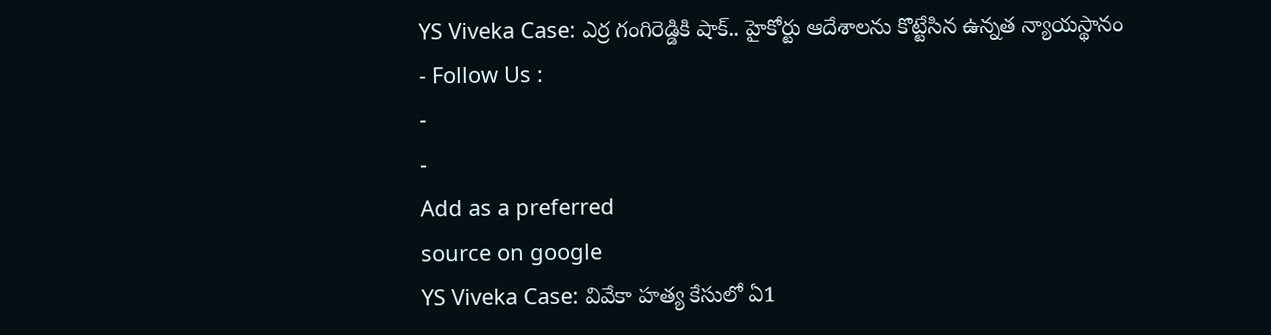YS Viveka Case: ఎర్ర గంగిరెడ్డికి షాక్.. హైకోర్టు ఆదేశాలను కొట్టేసిన ఉన్నత న్యాయస్థానం
- Follow Us :
-
-
Add as a preferred
source on google
YS Viveka Case: వివేకా హత్య కేసులో ఏ1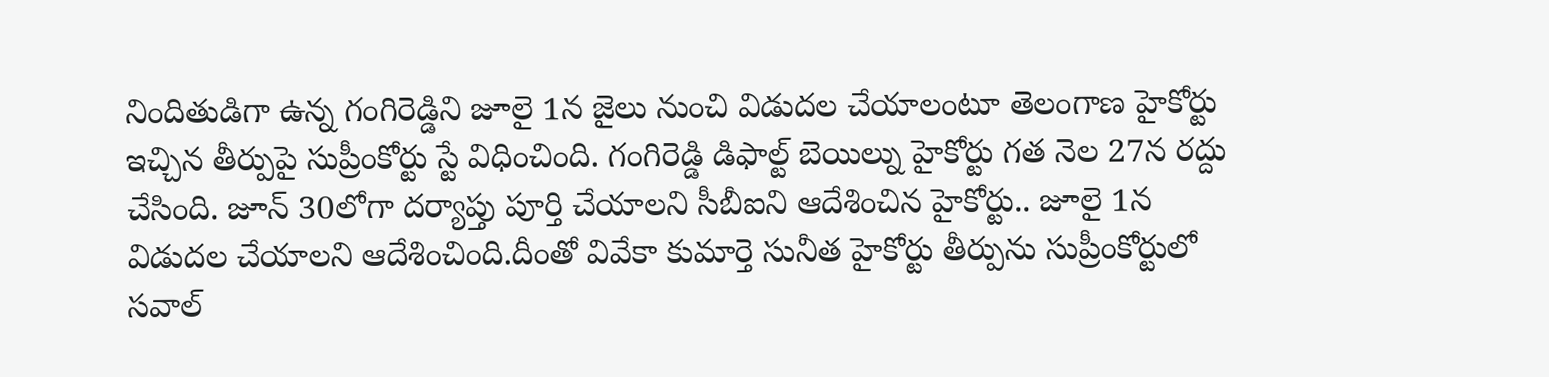నిందితుడిగా ఉన్న గంగిరెడ్డిని జూలై 1న జైలు నుంచి విడుదల చేయాలంటూ తెలంగాణ హైకోర్టు ఇచ్చిన తీర్పుపై సుప్రీంకోర్టు స్టే విధించింది. గంగిరెడ్డి డిఫాల్ట్ బెయిల్ను హైకోర్టు గత నెల 27న రద్దు చేసింది. జూన్ 30లోగా దర్యాప్తు పూర్తి చేయాలని సీబీఐని ఆదేశించిన హైకోర్టు.. జూలై 1న విడుదల చేయాలని ఆదేశించింది.దీంతో వివేకా కుమార్తె సునీత హైకోర్టు తీర్పును సుప్రీంకోర్టులో సవాల్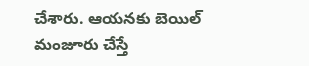చేశారు. ఆయనకు బెయిల్ మంజూరు చేస్తే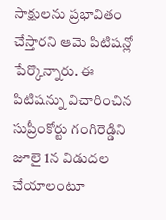సాక్షులను ప్రభావితం చేస్తారని ఆమె పిటిషన్లో పేర్కొన్నారు. ఈ పిటిషన్ను విచారించిన సుప్రీంకోర్టు గంగిరెడ్డిని జూలై 1న విడుదల చేయాలంటూ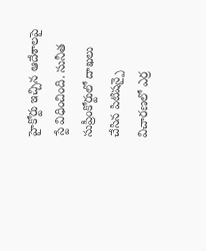హైకోర్టు ఇచ్చిన ఆదేశాలపై స్టే విధించింది. సునీత సుప్రీంకోర్టులో దాఖలు చేసిన పిటిషన్పై విచారణలో ఎర్ర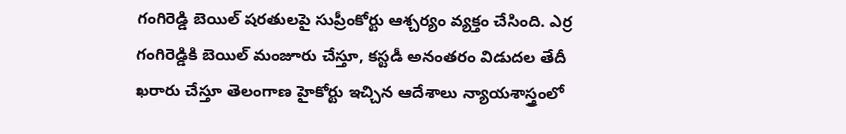గంగిరెడ్డి బెయిల్ షరతులపై సుప్రీంకోర్టు ఆశ్చర్యం వ్యక్తం చేసింది. ఎర్ర గంగిరెడ్డికి బెయిల్ మంజూరు చేస్తూ, కస్టడీ అనంతరం విడుదల తేదీ ఖరారు చేస్తూ తెలంగాణ హైకోర్టు ఇచ్చిన ఆదేశాలు న్యాయశాస్త్రంలో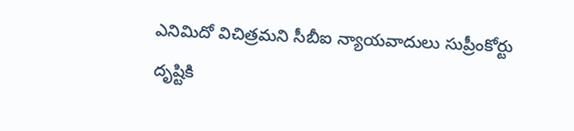ఎనిమిదో విచిత్రమని సీబీఐ న్యాయవాదులు సుప్రీంకోర్టు దృష్టికి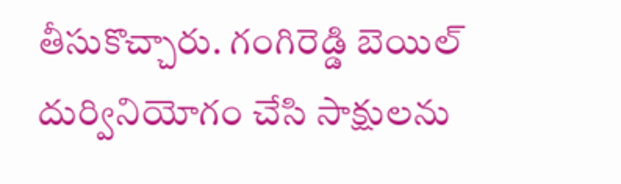తీసుకొచ్చారు. గంగిరెడ్డి బెయిల్ దుర్వినియోగం చేసి సాక్షులను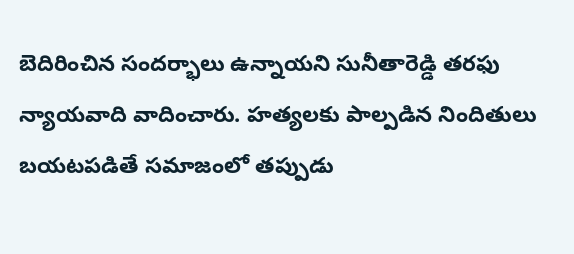బెదిరించిన సందర్భాలు ఉన్నాయని సునీతారెడ్డి తరఫు న్యాయవాది వాదించారు. హత్యలకు పాల్పడిన నిందితులు బయటపడితే సమాజంలో తప్పుడు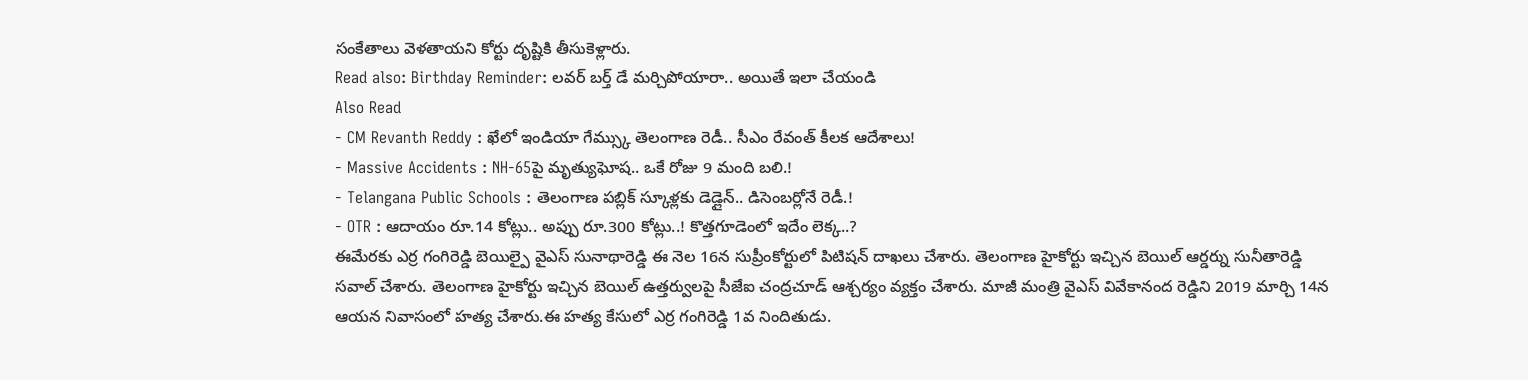సంకేతాలు వెళతాయని కోర్టు దృష్టికి తీసుకెళ్లారు.
Read also: Birthday Reminder: లవర్ బర్త్ డే మర్చిపోయారా.. అయితే ఇలా చేయండి
Also Read
- CM Revanth Reddy : ఖేలో ఇండియా గేమ్స్కు తెలంగాణ రెడీ.. సీఎం రేవంత్ కీలక ఆదేశాలు!
- Massive Accidents : NH-65పై మృత్యుఘోష.. ఒకే రోజు 9 మంది బలి.!
- Telangana Public Schools : తెలంగాణ పబ్లిక్ స్కూళ్లకు డెడ్లైన్.. డిసెంబర్లోనే రెడీ.!
- OTR : ఆదాయం రూ.14 కోట్లు.. అప్పు రూ.300 కోట్లు..! కొత్తగూడెంలో ఇదేం లెక్క..?
ఈమేరకు ఎర్ర గంగిరెడ్డి బెయిల్పై వైఎస్ సునాథారెడ్డి ఈ నెల 16న సుప్రీంకోర్టులో పిటిషన్ దాఖలు చేశారు. తెలంగాణ హైకోర్టు ఇచ్చిన బెయిల్ ఆర్డర్ను సునీతారెడ్డి సవాల్ చేశారు. తెలంగాణ హైకోర్టు ఇచ్చిన బెయిల్ ఉత్తర్వులపై సీజేఐ చంద్రచూడ్ ఆశ్చర్యం వ్యక్తం చేశారు. మాజీ మంత్రి వైఎస్ వివేకానంద రెడ్డిని 2019 మార్చి 14న ఆయన నివాసంలో హత్య చేశారు.ఈ హత్య కేసులో ఎర్ర గంగిరెడ్డి 1వ నిందితుడు.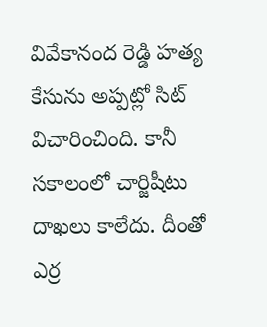వివేకానంద రెడ్డి హత్య కేసును అప్పట్లో సిట్ విచారించింది. కానీ సకాలంలో చార్జిషీటు దాఖలు కాలేదు. దీంతో ఎర్ర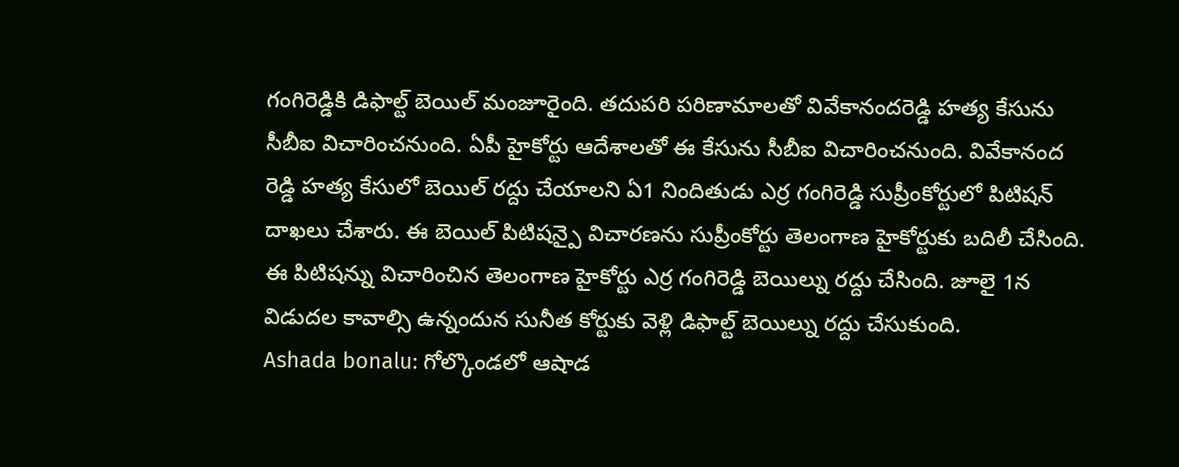గంగిరెడ్డికి డిఫాల్ట్ బెయిల్ మంజూరైంది. తదుపరి పరిణామాలతో వివేకానందరెడ్డి హత్య కేసును సీబీఐ విచారించనుంది. ఏపీ హైకోర్టు ఆదేశాలతో ఈ కేసును సీబీఐ విచారించనుంది. వివేకానంద రెడ్డి హత్య కేసులో బెయిల్ రద్దు చేయాలని ఏ1 నిందితుడు ఎర్ర గంగిరెడ్డి సుప్రీంకోర్టులో పిటిషన్ దాఖలు చేశారు. ఈ బెయిల్ పిటిషన్పై విచారణను సుప్రీంకోర్టు తెలంగాణ హైకోర్టుకు బదిలీ చేసింది. ఈ పిటిషన్ను విచారించిన తెలంగాణ హైకోర్టు ఎర్ర గంగిరెడ్డి బెయిల్ను రద్దు చేసింది. జూలై 1న విడుదల కావాల్సి ఉన్నందున సునీత కోర్టుకు వెళ్లి డిఫాల్ట్ బెయిల్ను రద్దు చేసుకుంది.
Ashada bonalu: గోల్కొండలో ఆషాడ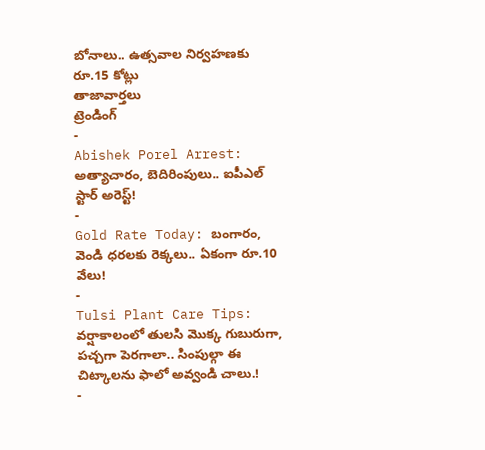బోనాలు.. ఉత్సవాల నిర్వహణకు రూ.15 కోట్లు
తాజావార్తలు
ట్రెండింగ్
-
Abishek Porel Arrest: అత్యాచారం, బెదిరింపులు.. ఐపీఎల్ స్టార్ అరెస్ట్!
-
Gold Rate Today: బంగారం, వెండి ధరలకు రెక్కలు.. ఏకంగా రూ.10 వేలు!
-
Tulsi Plant Care Tips: వర్షాకాలంలో తులసి మొక్క గుబురుగా, పచ్చగా పెరగాలా.. సింపుల్గా ఈ చిట్కాలను ఫాలో అవ్వండి చాలు.!
-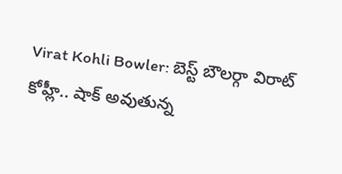Virat Kohli Bowler: బెస్ట్ బౌలర్గా విరాట్ కోహ్లీ.. షాక్ అవుతున్న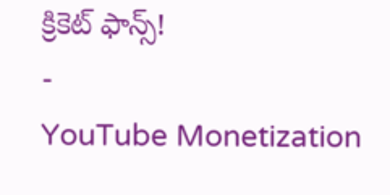క్రికెట్ ఫాన్స్!
-
YouTube Monetization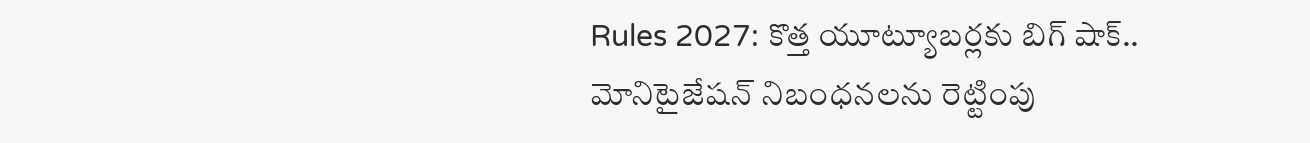Rules 2027: కొత్త యూట్యూబర్లకు బిగ్ షాక్.. మోనిటైజేషన్ నిబంధనలను రెట్టింపు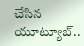చేసిన యూట్యూబ్..